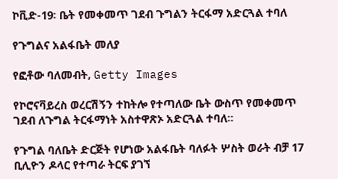ኮቪድ-19፡ ቤት የመቀመጥ ገደብ ጉግልን ትርፋማ አድርጓል ተባለ

የጉግልና አልፋቤት መለያ

የፎቶው ባለመብት, Getty Images

የኮሮናቫይረስ ወረርሽኝን ተከትሎ የተጣለው ቤት ውስጥ የመቀመጥ ገደብ ለጉግል ትርፋማነት አስተዋጽኦ አድርጓል ተባለ።

የጉግል ባለቤት ድርጅት የሆነው አልፋቤት ባለፉት ሦስት ወራት ብቻ 17 ቢሊዮን ዶላር የተጣራ ትርፍ ያገኘ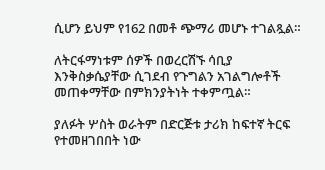ሲሆን ይህም የ162 በመቶ ጭማሪ መሆኑ ተገልጿል።

ለትርፋማነቱም ሰዎች በወረርሽኙ ሳቢያ እንቅስቃሴያቸው ሲገደብ የጉግልን አገልግሎቶች መጠቀማቸው በምክንያትነት ተቀምጧል።

ያለፉት ሦስት ወራትም በድርጅቱ ታሪክ ከፍተኛ ትርፍ የተመዘገበበት ነው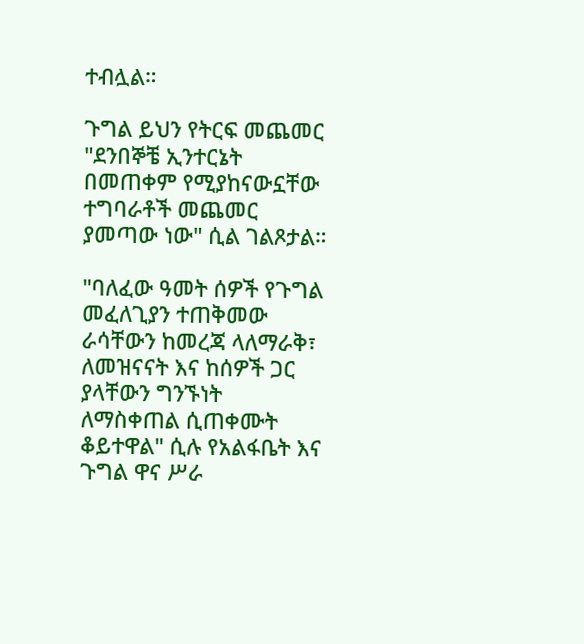ተብሏል።

ጉግል ይህን የትርፍ መጨመር "ደንበኞቼ ኢንተርኔት በመጠቀም የሚያከናውኗቸው ተግባራቶች መጨመር ያመጣው ነው" ሲል ገልጾታል።

"ባለፈው ዓመት ሰዎች የጉግል መፈለጊያን ተጠቅመው ራሳቸውን ከመረጃ ላለማራቅ፣ ለመዝናናት እና ከሰዎች ጋር ያላቸውን ግንኙነት ለማስቀጠል ሲጠቀሙት ቆይተዋል" ሲሉ የአልፋቤት እና ጉግል ዋና ሥራ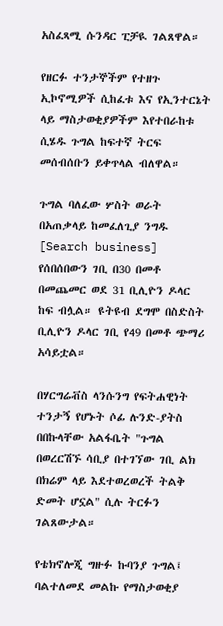አስፈጻሚ ሱንዳር ፒቻዪ ገልጸዋል።

የዘርፉ ተንታኞችም የተዘጉ ኢኮኖሚዎች ሲከፈቱ እና የኢንተርኔት ላይ ማስታወቂያዎችም እየተበራከቱ ሲሄዱ ጉግል ከፍተኛ ትርፍ መሰብሰቡን ይቀጥላል ብለዋል።

ጉግል ባለፈው ሦስት ወራት በአጠቃላይ ከመፈለጊያ ንግዱ [Search business] የሰበሰበውን ገቢ በ30 በመቶ በመጨመር ወደ 31 ቢሊዮን ዶላር ከፍ ብሏል። ዩትዩብ ደግሞ በስድስት ቢሊዮን ዶላር ገቢ የ49 በመቶ ጭማሪ አሳይቷል።

በሃርግሬቭስ ላንሱንግ የፍትሐዊነት ተንታኝ የሆኑት ሶፊ ሉንድ-ያትስ በበኩላቸው አልፋቤት "ጉግል በወረርሽኙ ሳቢያ በተገኘው ገቢ ልክ በክሬም ላይ እደተወረወረች ትልቅ ድመት ሆኗል" ሲሉ ትርፉን ገልጸውታል።

የቴክኖሎጂ ግዙፉ ኩባንያ ጉግል፤ ባልተለመደ መልኩ የማስታወቂያ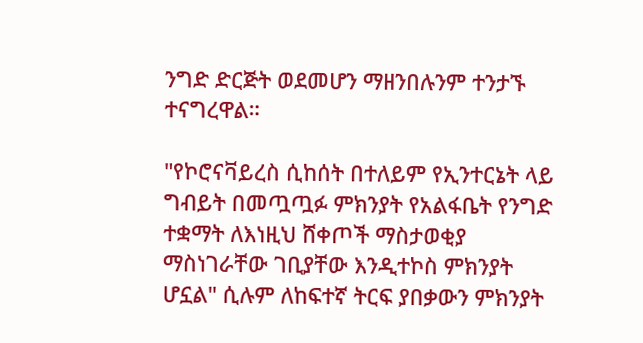ንግድ ድርጅት ወደመሆን ማዘንበሉንም ተንታኙ ተናግረዋል።

"የኮሮናቫይረስ ሲከሰት በተለይም የኢንተርኔት ላይ ግብይት በመጧጧፉ ምክንያት የአልፋቤት የንግድ ተቋማት ለእነዚህ ሸቀጦች ማስታወቂያ ማስነገራቸው ገቢያቸው እንዲተኮስ ምክንያት ሆኗል" ሲሉም ለከፍተኛ ትርፍ ያበቃውን ምክንያት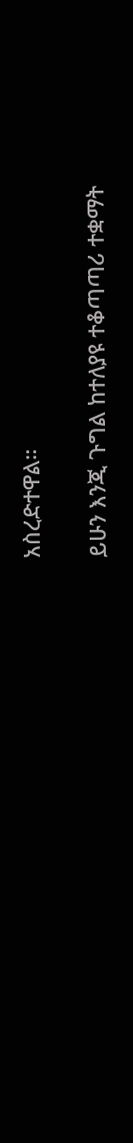አስረድተዋል።

ይሁን እንጂ ጉግል ከተለያዩ ተቆጣጣሪ ተቋማት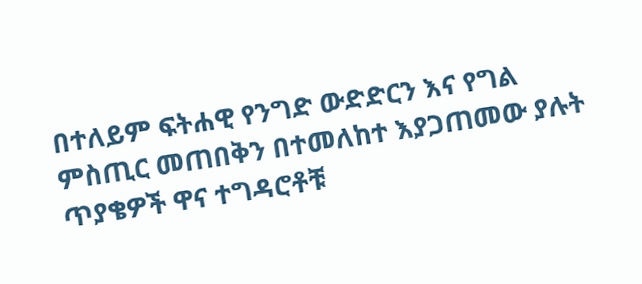በተለይም ፍትሐዊ የንግድ ውድድርን እና የግል ምስጢር መጠበቅን በተመለከተ እያጋጠመው ያሉት ጥያቄዎች ዋና ተግዳሮቶቹ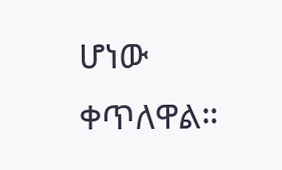ሆነው ቀጥለዋል።